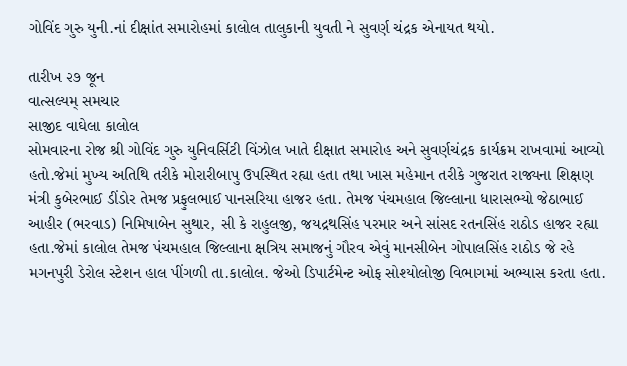ગોવિંદ ગુરુ યુની.નાં દીક્ષાંત સમારોહમાં કાલોલ તાલુકાની યુવતી ને સુવર્ણ ચંદ્રક એનાયત થયો.

તારીખ ૨૭ જૂન
વાત્સલ્યમ્ સમચાર
સાજીદ વાઘેલા કાલોલ
સોમવારના રોજ શ્રી ગોવિંદ ગુરુ યુનિવર્સિટી વિંઝોલ ખાતે દીક્ષાત સમારોહ અને સુવર્ણચંદ્રક કાર્યક્રમ રાખવામાં આવ્યો હતો.જેમાં મુખ્ય અતિથિ તરીકે મોરારીબાપુ ઉપસ્થિત રહ્યા હતા તથા ખાસ મહેમાન તરીકે ગુજરાત રાજ્યના શિક્ષણ મંત્રી કુબેરભાઈ ડીંડોર તેમજ પ્રફુલભાઈ પાનસરિયા હાજર હતા. તેમજ પંચમહાલ જિલ્લાના ધારાસભ્યો જેઠાભાઈ આહીર (ભરવાડ) નિમિષાબેન સુથાર, સી કે રાહુલજી, જયદ્રથસિંહ પરમાર અને સાંસદ રતનસિંહ રાઠોડ હાજર રહ્યા હતા.જેમાં કાલોલ તેમજ પંચમહાલ જિલ્લાના ક્ષત્રિય સમાજનું ગૌરવ એવું માનસીબેન ગોપાલસિંહ રાઠોડ જે રહે મગનપુરી ડેરોલ સ્ટેશન હાલ પીંગળી તા.કાલોલ. જેઓ ડિપાર્ટમેન્ટ ઓફ સોશ્યોલોજી વિભાગમાં અભ્યાસ કરતા હતા.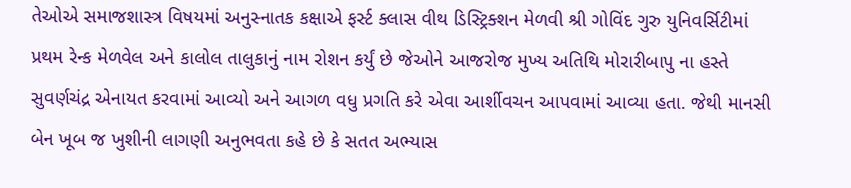તેઓએ સમાજશાસ્ત્ર વિષયમાં અનુસ્નાતક કક્ષાએ ફર્સ્ટ ક્લાસ વીથ ડિસ્ટ્રિક્શન મેળવી શ્રી ગોવિંદ ગુરુ યુનિવર્સિટીમાં પ્રથમ રેન્ક મેળવેલ અને કાલોલ તાલુકાનું નામ રોશન કર્યું છે જેઓને આજરોજ મુખ્ય અતિથિ મોરારીબાપુ ના હસ્તે સુવર્ણચંદ્ર એનાયત કરવામાં આવ્યો અને આગળ વધુ પ્રગતિ કરે એવા આર્શીવચન આપવામાં આવ્યા હતા. જેથી માનસી બેન ખૂબ જ ખુશીની લાગણી અનુભવતા કહે છે કે સતત અભ્યાસ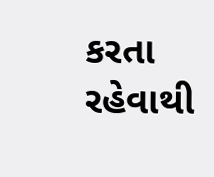કરતા રહેવાથી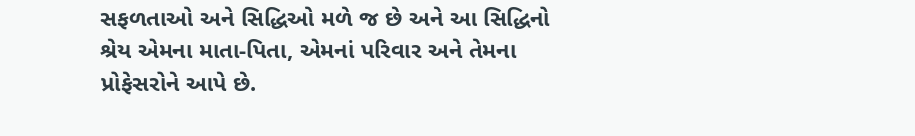સફળતાઓ અને સિદ્ધિઓ મળે જ છે અને આ સિદ્ધિનો શ્રેય એમના માતા-પિતા, એમનાં પરિવાર અને તેમના પ્રોફેસરોને આપે છે.